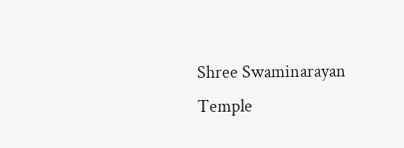Shree Swaminarayan Temple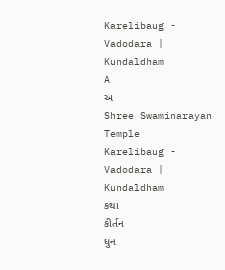Karelibaug - Vadodara | Kundaldham
A
અ
Shree Swaminarayan Temple
Karelibaug - Vadodara | Kundaldham
કથા
કીર્તન
ધુન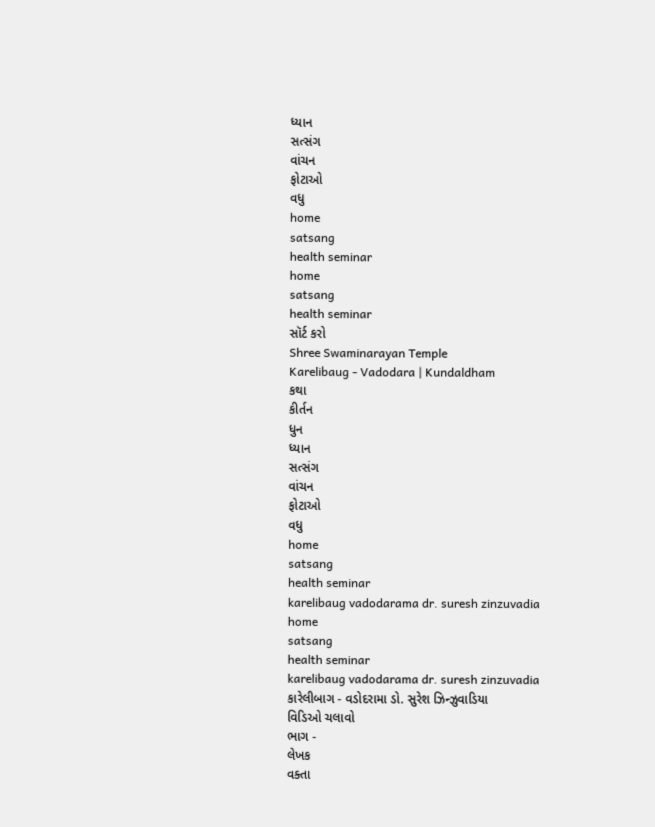ધ્યાન
સત્સંગ
વાંચન
ફોટાઓ
વધુ
home
satsang
health seminar
home
satsang
health seminar
સૉર્ટ કરો
Shree Swaminarayan Temple
Karelibaug - Vadodara | Kundaldham
કથા
કીર્તન
ધુન
ધ્યાન
સત્સંગ
વાંચન
ફોટાઓ
વધુ
home
satsang
health seminar
karelibaug vadodarama dr. suresh zinzuvadia
home
satsang
health seminar
karelibaug vadodarama dr. suresh zinzuvadia
કારેલીબાગ - વડોદરામા ડો. સુરેશ ઝિન્ઝુવાડિયા
વિડિઓ ચલાવો
ભાગ -
લેખક
વક્તા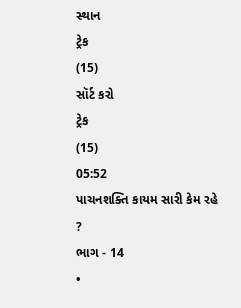સ્થાન
ટ્રેક
(15)
સૉર્ટ કરો
ટ્રેક
(15)
05:52
પાચનશક્તિ કાયમ સારી કેમ રહે ?
ભાગ - 14
•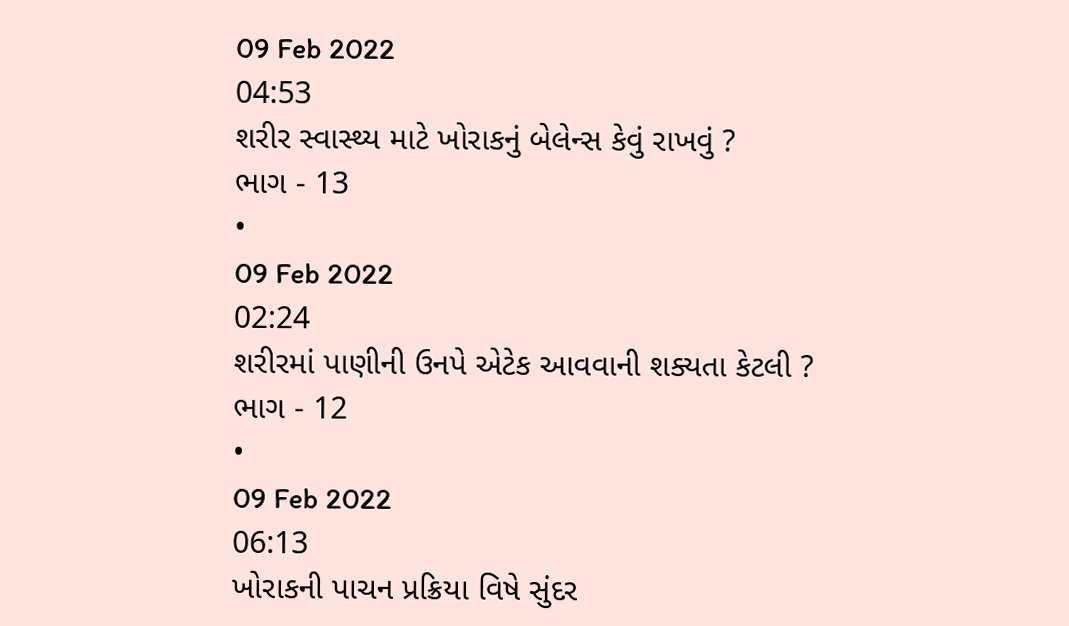09 Feb 2022
04:53
શરીર સ્વાસ્થ્ય માટે ખોરાકનું બેલેન્સ કેવું રાખવું ?
ભાગ - 13
•
09 Feb 2022
02:24
શરીરમાં પાણીની ઉનપે એટેક આવવાની શક્યતા કેટલી ?
ભાગ - 12
•
09 Feb 2022
06:13
ખોરાકની પાચન પ્રક્રિયા વિષે સુંદર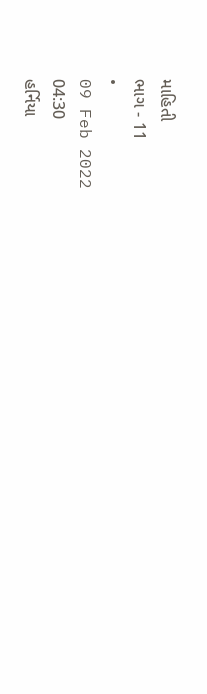માહિતી
ભાગ - 11
•
09 Feb 2022
04:30
હર્નિયા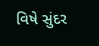વિષે સુંદર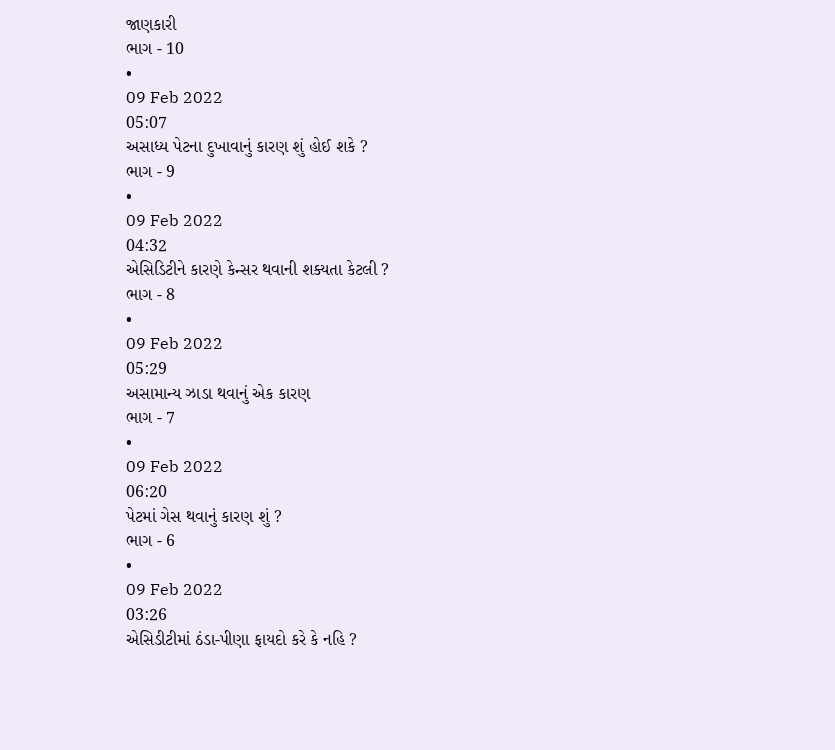જાણકારી
ભાગ - 10
•
09 Feb 2022
05:07
અસાધ્ય પેટના દુખાવાનું કારણ શું હોઈ શકે ?
ભાગ - 9
•
09 Feb 2022
04:32
એસિડિટીને કારણે કેન્સર થવાની શક્યતા કેટલી ?
ભાગ - 8
•
09 Feb 2022
05:29
અસામાન્ય ઝાડા થવાનું એક કારણ
ભાગ - 7
•
09 Feb 2022
06:20
પેટમાં ગેસ થવાનું કારણ શું ?
ભાગ - 6
•
09 Feb 2022
03:26
એસિડીટીમાં ઠંડા-પીણા ફાયદો કરે કે નહિ ?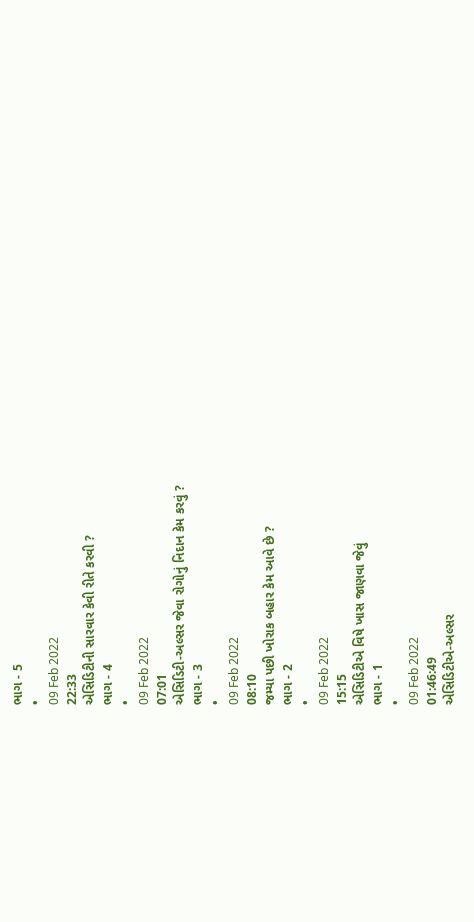ભાગ - 5
•
09 Feb 2022
22:33
એસિડિટીની સારવાર કેવી રીતે કરવી ?
ભાગ - 4
•
09 Feb 2022
07:01
એસિડિટી-અલ્સર જેવા રોગોનું નિદાન કેમ કરવું ?
ભાગ - 3
•
09 Feb 2022
08:10
જમ્યા પછી ખોરાક બહાર કેમ આવે છે ?
ભાગ - 2
•
09 Feb 2022
15:15
એસિડિટીએ વિષે ખાસ જાણવા જેવું
ભાગ - 1
•
09 Feb 2022
01:46:49
એસિડિટીએ-અલ્સર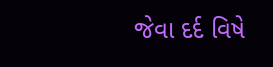જેવા દર્દ વિષે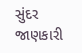સુંદર જાણકારી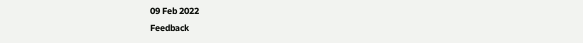09 Feb 2022
Feedback